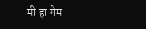मी हा गेम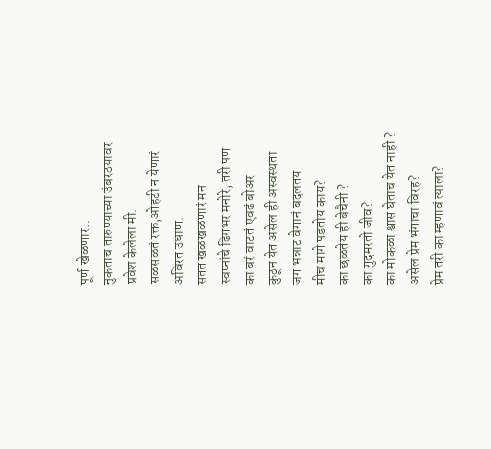पूर्ण खेळणार..
नुकताच तारुण्याच्या उंबरठयावर
प्रवेश केलेला मी.
सळसळतं रक्त,ओहटी न येणारं
अविरत उधाण.
सतत खळखळणारं मन
स्वप्नांचे ढिगभर मनोरे, तरी पण
का बरं वाटतं एवढं बोअर
कुठून येत असेल ही अस्वस्थता
जग भन्नाट वेगानं बदलतय
मीच मागे पडतोय काय?
का छळतेय ही बेचैनी ?
का गुदमरतो जीव?
का मोकळा श्वास घेताच येत नाही ?
असेल प्रेम भंगाचा विरह?
प्रेम तरी का म्हणावं त्याला?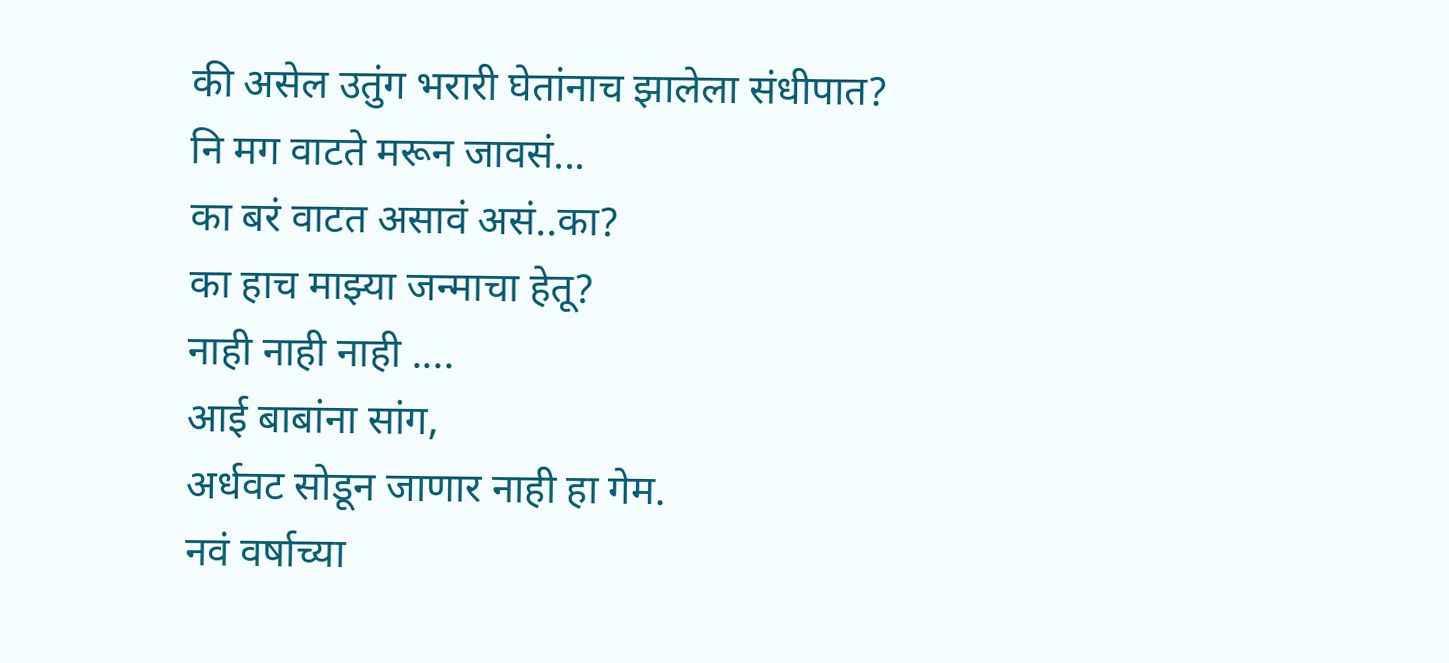की असेल उतुंग भरारी घेतांनाच झालेला संधीपात?
नि मग वाटते मरून जावसं...
का बरं वाटत असावं असं..का?
का हाच माझ्या जन्माचा हेतू?
नाही नाही नाही ....
आई बाबांना सांग,
अर्धवट सोडून जाणार नाही हा गेम.
नवं वर्षाच्या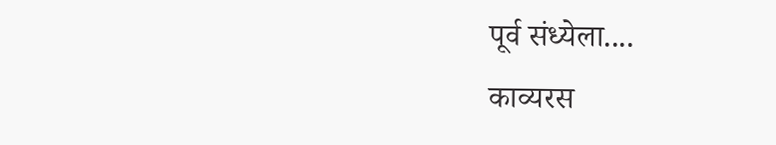पूर्व संध्येला....
काव्यरस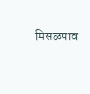मिसळपाव